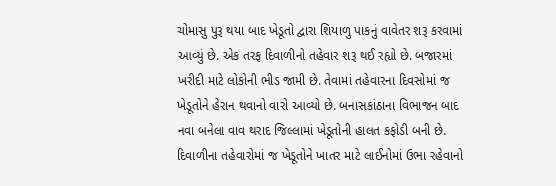ચોમાસુ પુરૂ થયા બાદ ખેડૂતો દ્વારા શિયાળુ પાકનું વાવેતર શરૂ કરવામાં આવ્યું છે. એક તરફ દિવાળીનો તહેવાર શરૂ થઈ રહ્યો છે. બજારમાં ખરીદી માટે લોકોની ભીડ જામી છે. તેવામાં તહેવારના દિવસોમાં જ ખેડૂતોને હેરાન થવાનો વારો આવ્યો છે. બનાસકાંઠાના વિભાજન બાદ નવા બનેલા વાવ થરાદ જિલ્લામાં ખેડૂતોની હાલત કફોડી બની છે. દિવાળીના તહેવારોમાં જ ખેડૂતોને ખાતર માટે લાઈનોમાં ઉભા રહેવાનો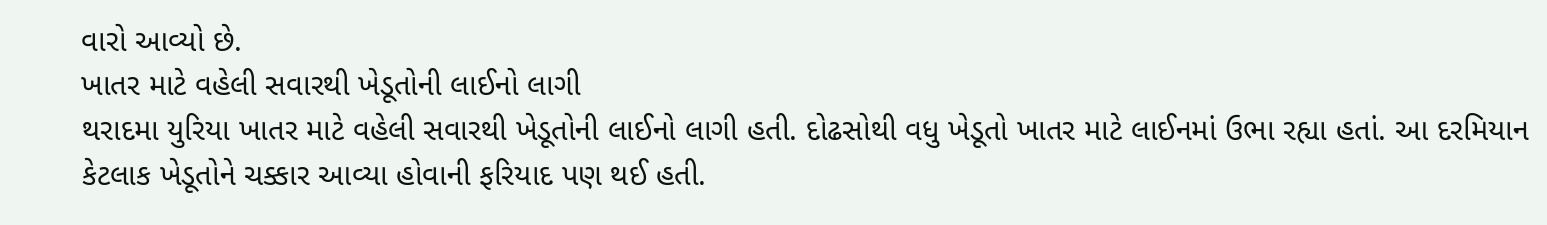વારો આવ્યો છે.
ખાતર માટે વહેલી સવારથી ખેડૂતોની લાઈનો લાગી
થરાદમા યુરિયા ખાતર માટે વહેલી સવારથી ખેડૂતોની લાઈનો લાગી હતી. દોઢસોથી વધુ ખેડૂતો ખાતર માટે લાઈનમાં ઉભા રહ્યા હતાં. આ દરમિયાન કેટલાક ખેડૂતોને ચક્કાર આવ્યા હોવાની ફરિયાદ પણ થઈ હતી.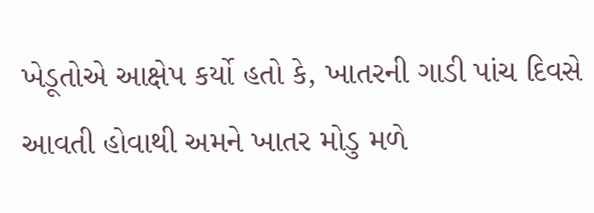ખેડૂતોએ આક્ષેપ કર્યો હતો કે, ખાતરની ગાડી પાંચ દિવસે આવતી હોવાથી અમને ખાતર મોડુ મળે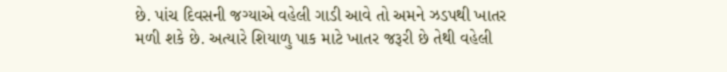છે. પાંચ દિવસની જગ્યાએ વહેલી ગાડી આવે તો અમને ઝડપથી ખાતર મળી શકે છે. અત્યારે શિયાળુ પાક માટે ખાતર જરૂરી છે તેથી વહેલી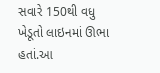સવારે 150થી વધુ ખેડૂતો લાઇનમાં ઊભા હતાં.આ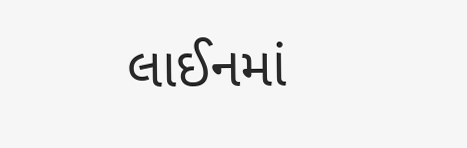લાઈનમાં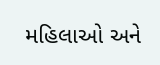મહિલાઓ અને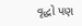વૃદ્ધો પણ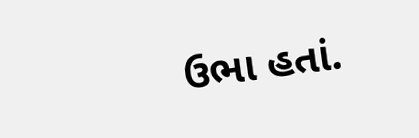ઉભા હતાં.